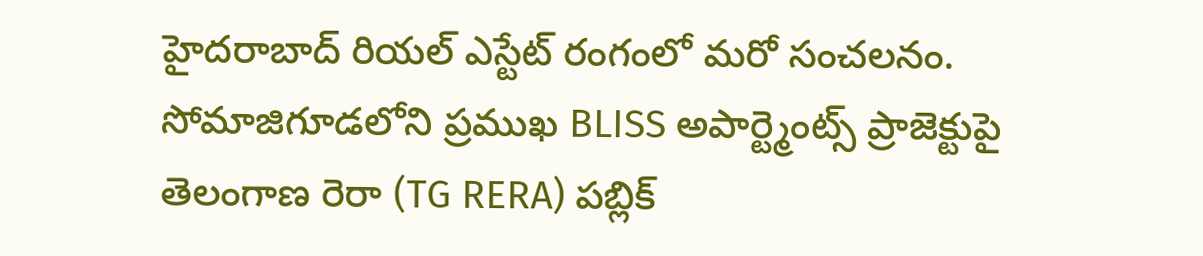హైదరాబాద్ రియల్ ఎస్టేట్ రంగంలో మరో సంచలనం. సోమాజిగూడలోని ప్రముఖ BLISS అపార్ట్మెంట్స్ ప్రాజెక్టుపై తెలంగాణ రెరా (TG RERA) పబ్లిక్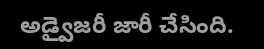అడ్వైజరీ జారీ చేసింది.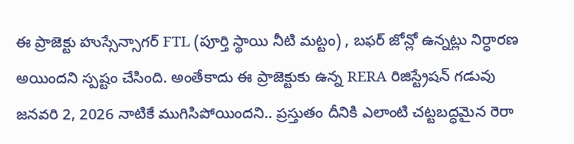ఈ ప్రాజెక్టు హుస్సేన్సాగర్ FTL (పూర్తి స్థాయి నీటి మట్టం) , బఫర్ జోన్లో ఉన్నట్లు నిర్ధారణ అయిందని స్పష్టం చేసింది. అంతేకాదు ఈ ప్రాజెక్టుకు ఉన్న RERA రిజిస్ట్రేషన్ గడువు జనవరి 2, 2026 నాటికే ముగిసిపోయిందని.. ప్రస్తుతం దీనికి ఎలాంటి చట్టబద్ధమైన రెరా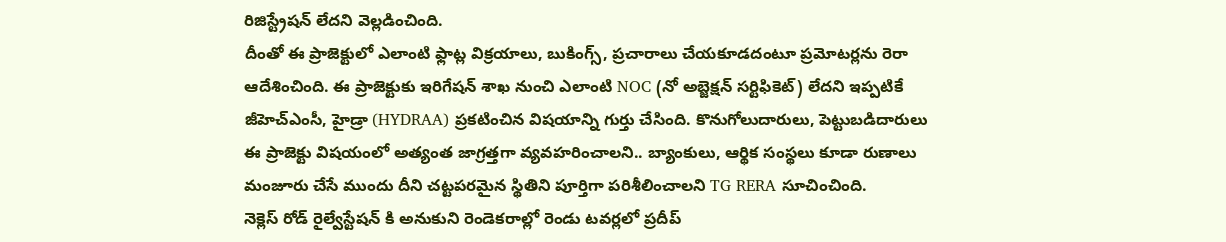రిజిస్ట్రేషన్ లేదని వెల్లడించింది.
దీంతో ఈ ప్రాజెక్టులో ఎలాంటి ఫ్లాట్ల విక్రయాలు, బుకింగ్స్, ప్రచారాలు చేయకూడదంటూ ప్రమోటర్లను రెరా ఆదేశించింది. ఈ ప్రాజెక్టుకు ఇరిగేషన్ శాఖ నుంచి ఎలాంటి NOC (నో అబ్జెక్షన్ సర్టిఫికెట్) లేదని ఇప్పటికే జీహెచ్ఎంసీ, హైడ్రా (HYDRAA) ప్రకటించిన విషయాన్ని గుర్తు చేసింది. కొనుగోలుదారులు, పెట్టుబడిదారులు ఈ ప్రాజెక్టు విషయంలో అత్యంత జాగ్రత్తగా వ్యవహరించాలని.. బ్యాంకులు, ఆర్థిక సంస్థలు కూడా రుణాలు మంజూరు చేసే ముందు దీని చట్టపరమైన స్థితిని పూర్తిగా పరిశీలించాలని TG RERA సూచించింది.
నెక్లెస్ రోడ్ రైల్వేస్టేషన్ కి అనుకుని రెండెకరాల్లో రెండు టవర్లలో ప్రదీప్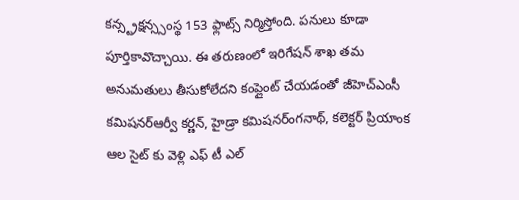కన్స్ట్రక్షన్స్సంస్థ 153 ఫ్లాట్స్ నిర్మిస్తోంది. పనులు కూడా పూర్తికావొచ్చాయి. ఈ తరుణంలో ఇరిగేషన్ శాఖ తమ అనుమతులు తీసుకోలేదని కంప్లైంట్ చేయడంతో జీహెచ్ఎంసీ కమిషనర్ఆర్వీ కర్ణన్, హైడ్రా కమిషనర్ంగనాథ్, కలెక్టర్ ప్రియాంక ఆల సైట్ కు వెళ్లి ఎఫ్ టీ ఎల్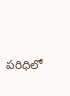పరిధిలో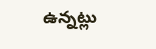ఉన్నట్లు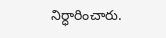నిర్ధారించారు.